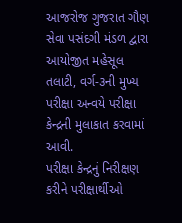આજરોજ ગુજરાત ગૌણ સેવા પસંદગી મંડળ દ્વારા આયોજીત મહેસૂલ તલાટી, વર્ગ-૩ની મુખ્ય પરીક્ષા અન્વયે પરીક્ષા કેન્દ્રની મુલાકાત કરવામાં આવી.
પરીક્ષા કેન્દ્રનું નિરીક્ષણ કરીને પરીક્ષાર્થીઓ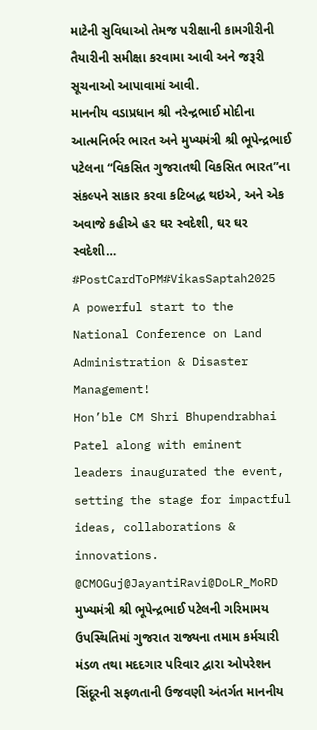માટેની સુવિધાઓ તેમજ પરીક્ષાની કામગીરીની તૈયારીની સમીક્ષા કરવામા આવી અને જરૂરી સૂચનાઓ આપાવામાં આવી.
માનનીય વડાપ્રધાન શ્રી નરેન્દ્રભાઈ મોદીના આત્મનિર્ભર ભારત અને મુખ્યમંત્રી શ્રી ભૂપેન્દ્રભાઈ પટેલના “વિકસિત ગુજરાતથી વિકસિત ભારત”ના સંકલ્પને સાકાર કરવા કટિબદ્ધ થઇએ, અને એક અવાજે કહીએ હર ઘર સ્વદેશી, ઘર ઘર સ્વદેશી…
#PostCardToPM#VikasSaptah2025
A powerful start to the National Conference on Land Administration & Disaster Management!
Hon’ble CM Shri Bhupendrabhai Patel along with eminent leaders inaugurated the event, setting the stage for impactful ideas, collaborations & innovations.
@CMOGuj@JayantiRavi@DoLR_MoRD
મુખ્યમંત્રી શ્રી ભૂપેન્દ્રભાઈ પટેલની ગરિમામય ઉપસ્થિતિમાં ગુજરાત રાજ્યના તમામ કર્મચારી મંડળ તથા મદદગાર પરિવાર દ્વારા ઓપરેશન સિંદૂરની સફળતાની ઉજવણી અંતર્ગત માનનીય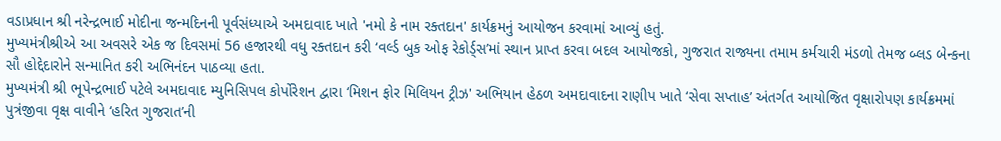વડાપ્રધાન શ્રી નરેન્દ્રભાઈ મોદીના જન્મદિનની પૂર્વસંધ્યાએ અમદાવાદ ખાતે 'નમો કે નામ રક્તદાન' કાર્યક્રમનું આયોજન કરવામાં આવ્યું હતું.
મુખ્યમંત્રીશ્રીએ આ અવસરે એક જ દિવસમાં 56 હજારથી વધુ રક્તદાન કરી ‘વર્લ્ડ બુક ઓફ રેકોર્ડ્સ’માં સ્થાન પ્રાપ્ત કરવા બદલ આયોજકો, ગુજરાત રાજ્યના તમામ કર્મચારી મંડળો તેમજ બ્લડ બેન્કના સૌ હોદ્દેદારોને સન્માનિત કરી અભિનંદન પાઠવ્યા હતા.
મુખ્યમંત્રી શ્રી ભૂપેન્દ્રભાઈ પટેલે અમદાવાદ મ્યુનિસિપલ કોર્પોરેશન દ્વારા ‘મિશન ફોર મિલિયન ટ્રીઝ' અભિયાન હેઠળ અમદાવાદના રાણીપ ખાતે ‘સેવા સપ્તાહ’ અંતર્ગત આયોજિત વૃક્ષારોપણ કાર્યક્રમમાં પુત્રંજીવા વૃક્ષ વાવીને ‘હરિત ગુજરાત’ની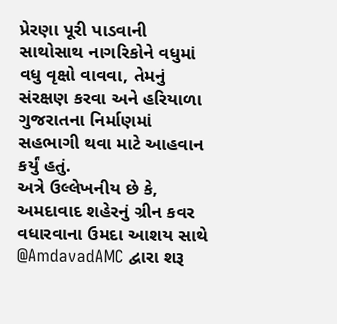પ્રેરણા પૂરી પાડવાની સાથોસાથ નાગરિકોને વધુમાં વધુ વૃક્ષો વાવવા, તેમનું સંરક્ષણ કરવા અને હરિયાળા ગુજરાતના નિર્માણમાં સહભાગી થવા માટે આહવાન કર્યું હતું.
અત્રે ઉલ્લેખનીય છે કે, અમદાવાદ શહેરનું ગ્રીન કવર વધારવાના ઉમદા આશય સાથે @AmdavadAMC દ્વારા શરૂ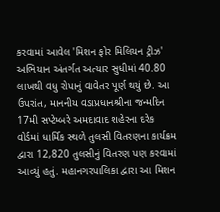કરવામાં આવેલ 'મિશન ફોર મિલિયન ટ્રીઝ' અભિયાન અંતર્ગત અત્યાર સુધીમાં 40.80 લાખથી વધુ રોપાનું વાવેતર પૂર્ણ થયું છે. આ ઉપરાંત, માનનીય વડાપ્રધાનશ્રીના જન્મદિન 17મી સપ્ટેમ્બરે અમદાવાદ શહેરના દરેક વોર્ડમાં ધાર્મિક સ્થળે તુલસી વિતરણના કાર્યક્રમ દ્વારા 12,820 તુલસીનું વિતરણ પણ કરવામાં આવ્યું હતું. મહાનગરપાલિકા દ્વારા આ મિશન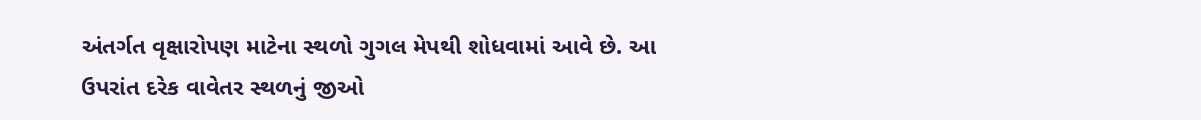અંતર્ગત વૃક્ષારોપણ માટેના સ્થળો ગુગલ મેપથી શોધવામાં આવે છે. આ ઉપરાંત દરેક વાવેતર સ્થળનું જીઓ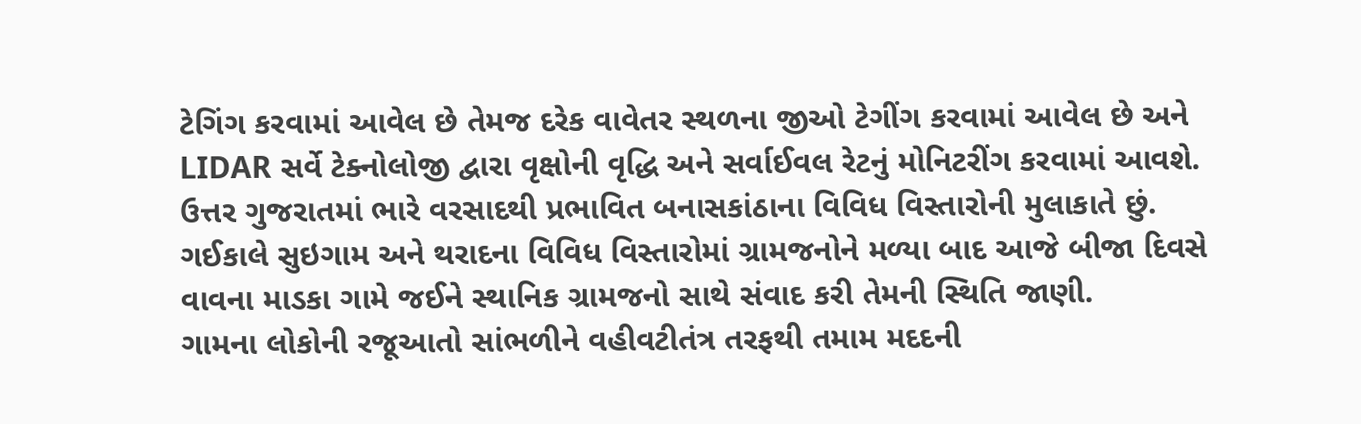ટેગિંગ કરવામાં આવેલ છે તેમજ દરેક વાવેતર સ્થળના જીઓ ટેગીંગ કરવામાં આવેલ છે અને LIDAR સર્વે ટેક્નોલોજી દ્વારા વૃક્ષોની વૃદ્ધિ અને સર્વાઈવલ રેટનું મોનિટરીંગ કરવામાં આવશે.
ઉત્તર ગુજરાતમાં ભારે વરસાદથી પ્રભાવિત બનાસકાંઠાના વિવિધ વિસ્તારોની મુલાકાતે છું.
ગઈકાલે સુઇગામ અને થરાદના વિવિધ વિસ્તારોમાં ગ્રામજનોને મળ્યા બાદ આજે બીજા દિવસે વાવના માડકા ગામે જઈને સ્થાનિક ગ્રામજનો સાથે સંવાદ કરી તેમની સ્થિતિ જાણી.
ગામના લોકોની રજૂઆતો સાંભળીને વહીવટીતંત્ર તરફથી તમામ મદદની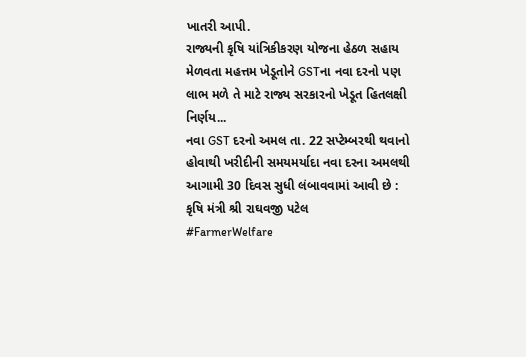ખાતરી આપી.
રાજ્યની કૃષિ યાંત્રિકીકરણ યોજના હેઠળ સહાય મેળવતા મહત્તમ ખેડૂતોને GSTના નવા દરનો પણ લાભ મળે તે માટે રાજ્ય સરકારનો ખેડૂત હિતલક્ષી નિર્ણય...
નવા GST દરનો અમલ તા. 22 સપ્ટેમ્બરથી થવાનો હોવાથી ખરીદીની સમયમર્યાદા નવા દરના અમલથી આગામી 30 દિવસ સુધી લંબાવવામાં આવી છે : કૃષિ મંત્રી શ્રી રાઘવજી પટેલ
#FarmerWelfare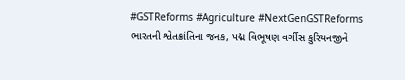#GSTReforms #Agriculture #NextGenGSTReforms
ભારતની શ્વેતક્રાંતિના જનક, પદ્મ વિભૂષણ વર્ગીસ કુરિયનજીને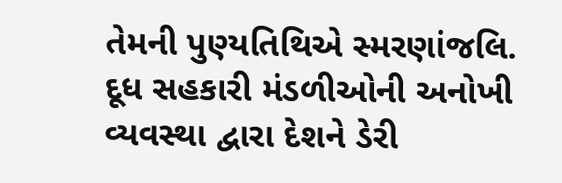તેમની પુણ્યતિથિએ સ્મરણાંજલિ.
દૂધ સહકારી મંડળીઓની અનોખી વ્યવસ્થા દ્વારા દેશને ડેરી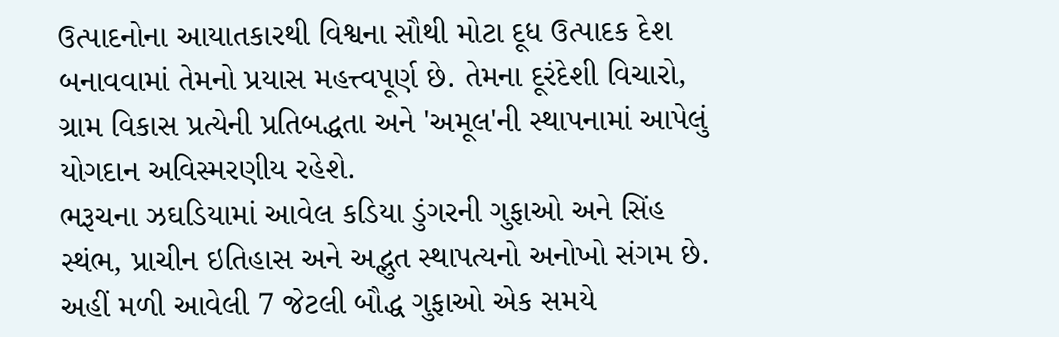ઉત્પાદનોના આયાતકારથી વિશ્વના સૌથી મોટા દૂધ ઉત્પાદક દેશ બનાવવામાં તેમનો પ્રયાસ મહત્ત્વપૂર્ણ છે. તેમના દૂરંદેશી વિચારો, ગ્રામ વિકાસ પ્રત્યેની પ્રતિબદ્ધતા અને 'અમૂલ'ની સ્થાપનામાં આપેલું યોગદાન અવિસ્મરણીય રહેશે.
ભરૂચના ઝઘડિયામાં આવેલ કડિયા ડુંગરની ગુફાઓ અને સિંહ સ્થંભ, પ્રાચીન ઇતિહાસ અને અદ્ભુત સ્થાપત્યનો અનોખો સંગમ છે. અહીં મળી આવેલી 7 જેટલી બૌદ્ધ ગુફાઓ એક સમયે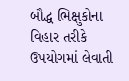બૌદ્ધ ભિક્ષુકોના વિહાર તરીકે ઉપયોગમાં લેવાતી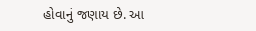હોવાનું જણાય છે. આ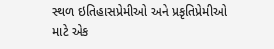સ્થળ ઇતિહાસપ્રેમીઓ અને પ્રકૃતિપ્રેમીઓ માટે એક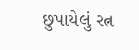છુપાયેલું રત્ન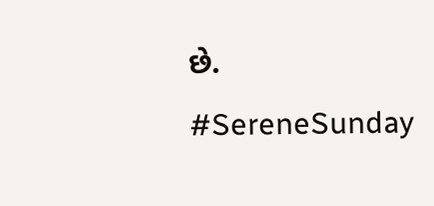છે.
#SereneSunday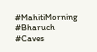#MahitiMorning
#Bharuch
#Caves